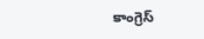కాంగ్రెస్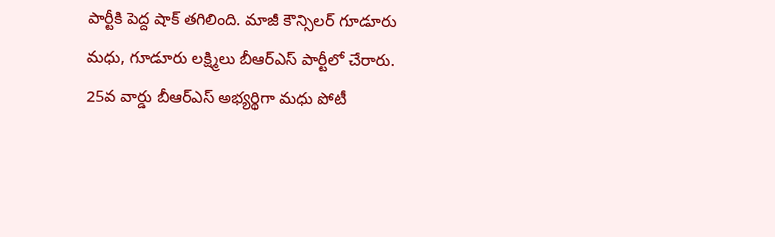పార్టీకి పెద్ద షాక్ తగిలింది. మాజీ కౌన్సిలర్ గూడూరు మధు, గూడూరు లక్ష్మిలు బీఆర్ఎస్ పార్టీలో చేరారు. 25వ వార్డు బీఆర్ఎస్ అభ్యర్థిగా మధు పోటీ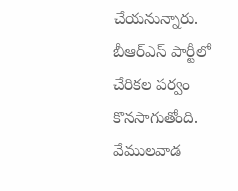చేయనున్నారు. బీఆర్ఎస్ పార్టీలో చేరికల పర్వం కొనసాగుతోంది. వేములవాడ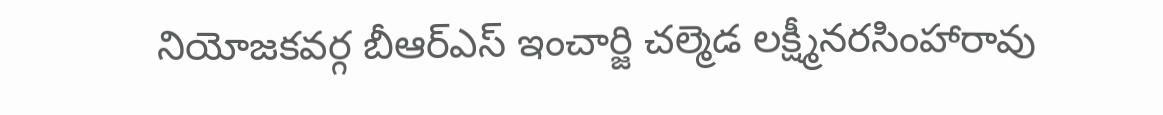నియోజకవర్గ బీఆర్ఎస్ ఇంచార్జి చల్మెడ లక్ష్మీనరసింహారావు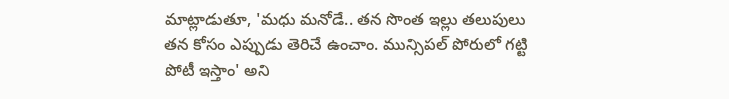మాట్లాడుతూ, 'మధు మనోడే.. తన సొంత ఇల్లు తలుపులు తన కోసం ఎప్పుడు తెరిచే ఉంచాం. మున్సిపల్ పోరులో గట్టి పోటీ ఇస్తాం' అని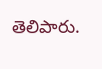తెలిపారు.